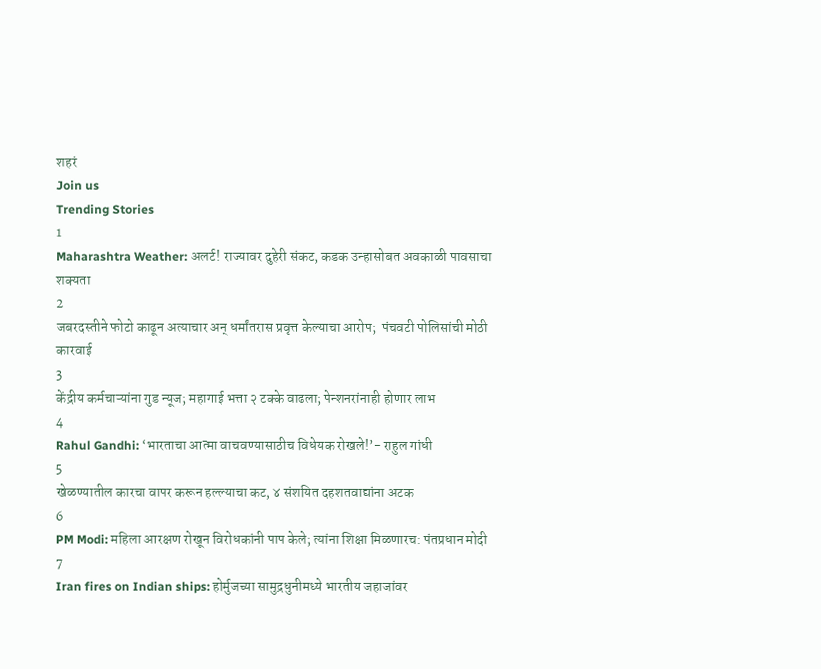शहरं
Join us
Trending Stories
1
Maharashtra Weather: अलर्ट! राज्यावर दुहेरी संकट, कडक उन्हासोबत अवकाळी पावसाचा शक्यता
2
जबरदस्तीने फोटो काढून अत्याचार अन् धर्मांतरास प्रवृत्त केल्याचा आरोप;  पंचवटी पोलिसांची मोठी कारवाई
3
केंद्रीय कर्मचाऱ्यांना गुड न्यूज; महागाई भत्ता २ टक्के वाढला; पेन्शनरांनाही होणार लाभ
4
Rahul Gandhi: ‘भारताचा आत्मा वाचवण्यासाठीच विधेयक रोखले!’- राहुल गांधी
5
खेळण्यातील कारचा वापर करून हल्ल्याचा कट, ४ संशयित दहशतवाद्यांना अटक
6
PM Modi: महिला आरक्षण रोखून विरोधकांनी पाप केले; त्यांना शिक्षा मिळणारच: पंतप्रधान मोदी
7
Iran fires on Indian ships: होर्मुजच्या सामुद्रधुनीमध्ये भारतीय जहाजांवर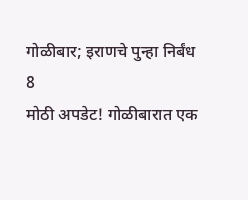गोळीबार; इराणचे पुन्हा निर्बंध
8
मोठी अपडेट! गोळीबारात एक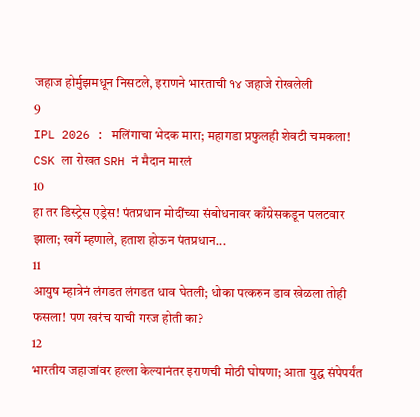जहाज होर्मुझमधून निसटले, इराणने भारताची १४ जहाजे रोखलेली
9
IPL 2026 : मलिंगाचा भेदक मारा; महागडा प्रफुलही शेवटी चमकला! CSK ला रोखत SRH नं मैदान मारलं
10
हा तर डिस्ट्रेस एड्रेस! पंतप्रधान मोदींच्या संबोधनावर काँग्रेसकडून पलटवार झाला; खर्गे म्हणाले, हताश होऊन पंतप्रधान...
11
आयुष म्हात्रेनं लंगडत लंगडत धाव घेतली; धोका पत्करुन डाव खेळला तोही फसला! पण खरंच याची गरज होती का?
12
भारतीय जहाजांवर हल्ला केल्यानंतर इराणची मोठी घोषणा; आता युद्ध संपेपर्यंत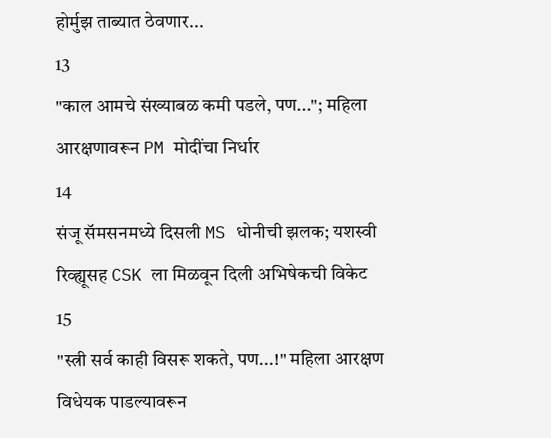होर्मुझ ताब्यात ठेवणार...
13
"काल आमचे संख्याबळ कमी पडले, पण..."; महिला आरक्षणावरून PM मोदींचा निर्धार
14
संजू सॅमसनमध्ये दिसली MS धोनीची झलक; यशस्वी रिव्ह्यूसह CSK ला मिळवून दिली अभिषेकची विकेट
15
"स्त्री सर्व काही विसरू शकते, पण...!" महिला आरक्षण विधेयक पाडल्यावरून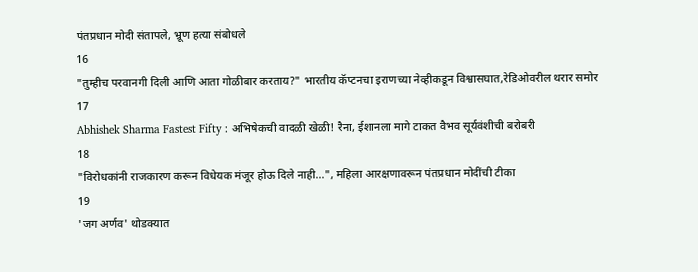पंतप्रधान मोदी संतापले, भ्रूण हत्या संबोधले
16
"तुम्हीच परवानगी दिली आणि आता गोळीबार करताय?" भारतीय कॅप्टनचा इराणच्या नेव्हीकडून विश्वासघात,रेडिओवरील थरार समोर
17
Abhishek Sharma Fastest Fifty : अभिषेकची वादळी खेळी! रैना, ईशानला मागे टाकत वैभव सूर्यवंशीची बरोबरी
18
"विरोधकांनी राजकारण करून विधेयक मंजूर होऊ दिले नाही...", महिला आरक्षणावरून पंतप्रधान मोदींची टीका
19
'जग अर्णव' थोडक्यात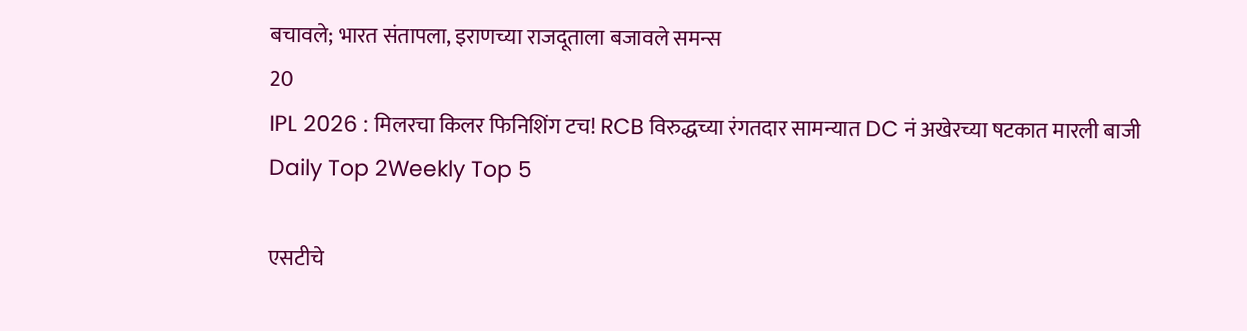बचावले; भारत संतापला, इराणच्या राजदूताला बजावले समन्स
20
IPL 2026 : मिलरचा किलर फिनिशिंग टच! RCB विरुद्धच्या रंगतदार सामन्यात DC नं अखेरच्या षटकात मारली बाजी
Daily Top 2Weekly Top 5

एसटीचे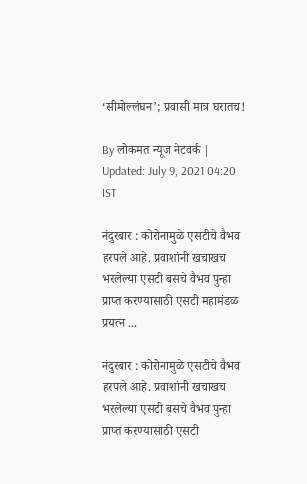‘सीमोल्लंघन’; प्रवासी मात्र घरातच!

By लोकमत न्यूज नेटवर्क | Updated: July 9, 2021 04:20 IST

नंदुरबार : कोरोनामुळे एसटीचे वैभव हरपले आहे. प्रवाशांनी खचाखच भरलेल्या एसटी बसचे वैभव पुन्हा प्राप्त करण्यासाठी एसटी महामंडळ प्रयत्न ...

नंदुरबार : कोरोनामुळे एसटीचे वैभव हरपले आहे. प्रवाशांनी खचाखच भरलेल्या एसटी बसचे वैभव पुन्हा प्राप्त करण्यासाठी एसटी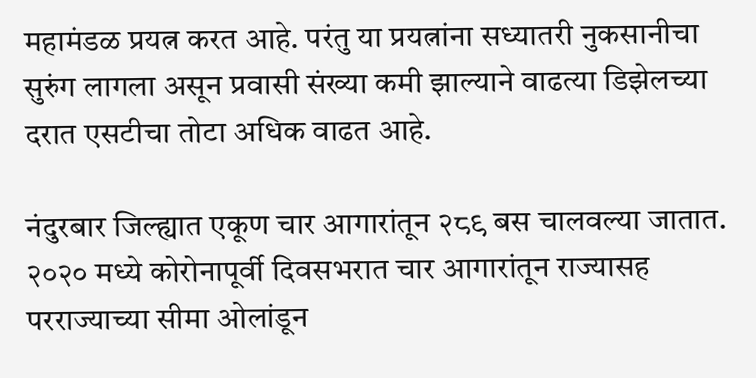महामंडळ प्रयत्न करत आहे. परंतु या प्रयत्नांना सध्यातरी नुकसानीचा सुरुंग लागला असून प्रवासी संख्या कमी झाल्याने वाढत्या डिझेलच्या दरात एसटीचा तोटा अधिक वाढत आहे.

नंदुरबार जिल्ह्यात एकूण चार आगारांतून २८९ बस चालवल्या जातात. २०२० मध्ये कोरोनापूर्वी दिवसभरात चार आगारांतून राज्यासह परराज्याच्या सीमा ओलांडून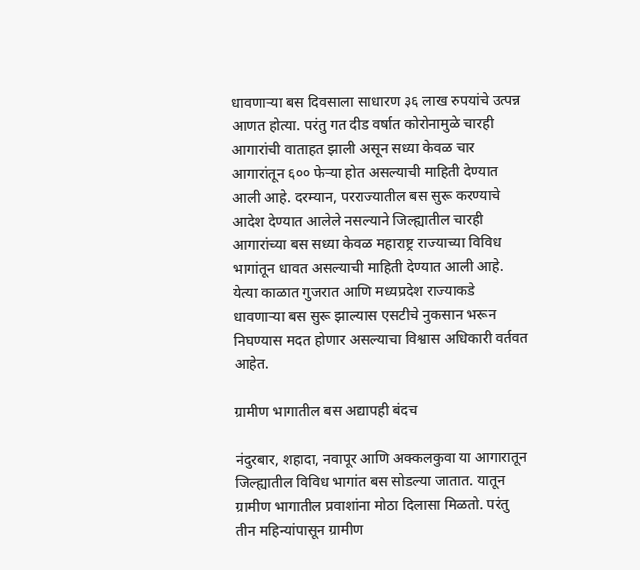धावणाऱ्या बस दिवसाला साधारण ३६ लाख रुपयांचे उत्पन्न आणत होत्या. परंतु गत दीड वर्षात कोरोनामुळे चारही आगारांची वाताहत झाली असून सध्या केवळ चार आगारांतून ६०० फेऱ्या होत असल्याची माहिती देण्यात आली आहे. दरम्यान, परराज्यातील बस सुरू करण्याचे आदेश देण्यात आलेले नसल्याने जिल्ह्यातील चारही आगारांच्या बस सध्या केवळ महाराष्ट्र राज्याच्या विविध भागांतून धावत असल्याची माहिती देण्यात आली आहे. येत्या काळात गुजरात आणि मध्यप्रदेश राज्याकडे धावणाऱ्या बस सुरू झाल्यास एसटीचे नुकसान भरून निघण्यास मदत होणार असल्याचा विश्वास अधिकारी वर्तवत आहेत.

ग्रामीण भागातील बस अद्यापही बंदच

नंदुरबार, शहादा, नवापूर आणि अक्कलकुवा या आगारातून जिल्ह्यातील विविध भागांत बस सोडल्या जातात. यातून ग्रामीण भागातील प्रवाशांना मोठा दिलासा मिळतो. परंतु तीन महिन्यांपासून ग्रामीण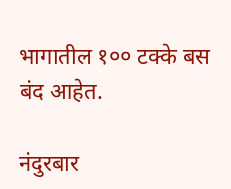भागातील १०० टक्के बस बंद आहेत.

नंदुरबार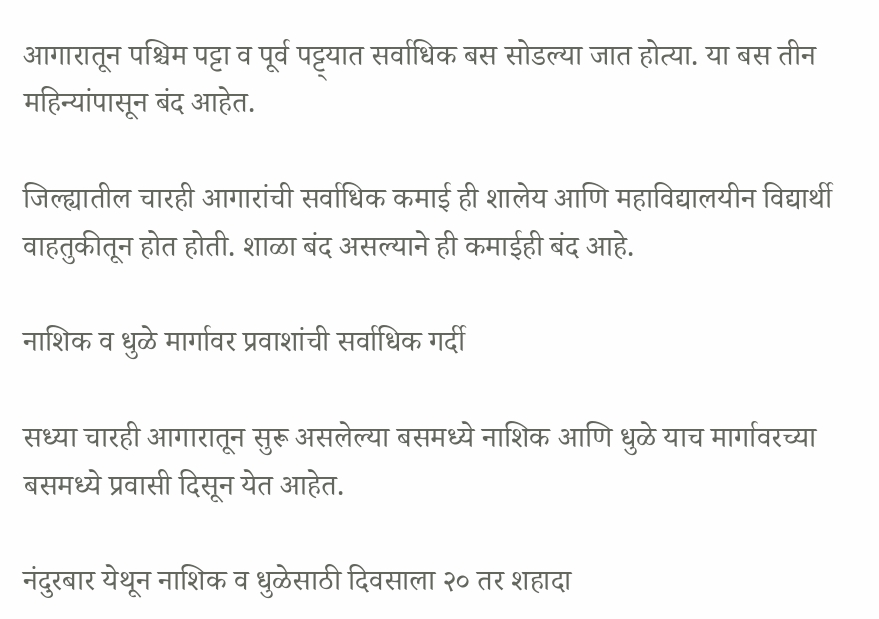आगारातून पश्चिम पट्टा व पूर्व पट्ट्यात सर्वाधिक बस सोडल्या जात होत्या. या बस तीन महिन्यांपासून बंद आहेत.

जिल्ह्यातील चारही आगारांची सर्वाधिक कमाई ही शालेय आणि महाविद्यालयीन विद्यार्थी वाहतुकीतून होत होती. शाळा बंद असल्याने ही कमाईही बंद आहे.

नाशिक व धुळे मार्गावर प्रवाशांची सर्वाधिक गर्दी

सध्या चारही आगारातून सुरू असलेल्या बसमध्ये नाशिक आणि धुळे याच मार्गावरच्या बसमध्ये प्रवासी दिसून येत आहेत.

नंदुरबार येथून नाशिक व धुळेसाठी दिवसाला २० तर शहादा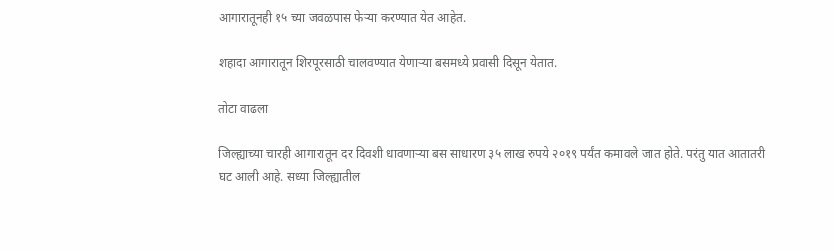आगारातूनही १५ च्या जवळपास फेऱ्या करण्यात येत आहेत.

शहादा आगारातून शिरपूरसाठी चालवण्यात येणाऱ्या बसमध्ये प्रवासी दिसून येतात.

तोटा वाढला

जिल्ह्याच्या चारही आगारातून दर दिवशी धावणाऱ्या बस साधारण ३५ लाख रुपये २०१९ पर्यंत कमावले जात होते. परंतु यात आतातरी घट आली आहे. सध्या जिल्ह्यातील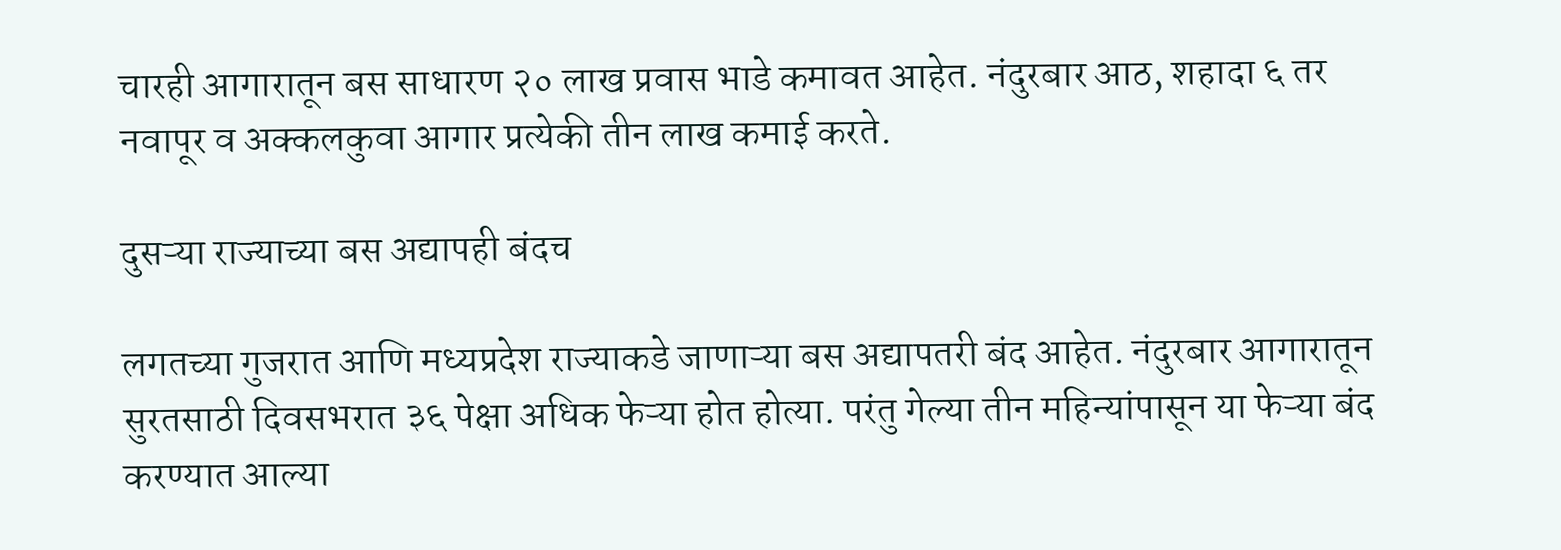चारही आगारातून बस साधारण २० लाख प्रवास भाडे कमावत आहेत. नंदुरबार आठ, शहादा ६ तर नवापूर व अक्कलकुवा आगार प्रत्येकी तीन लाख कमाई करते.

दुसऱ्या राज्याच्या बस अद्यापही बंदच

लगतच्या गुजरात आणि मध्यप्रदेश राज्याकडे जाणाऱ्या बस अद्यापतरी बंद आहेत. नंदुरबार आगारातून सुरतसाठी दिवसभरात ३६ पेक्षा अधिक फेऱ्या होत होत्या. परंतु गेल्या तीन महिन्यांपासून या फेऱ्या बंद करण्यात आल्या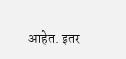आहेत. इतर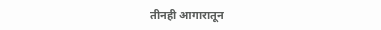तीनही आगारातून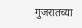गुजरातच्या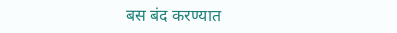बस बंद करण्यात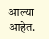आल्या आहेत.